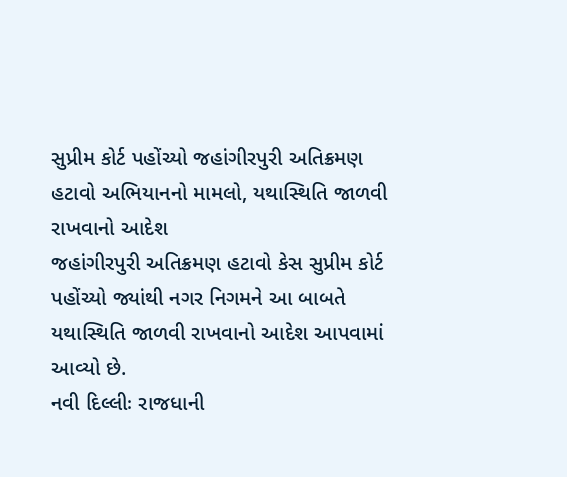સુપ્રીમ કોર્ટ પહોંચ્યો જહાંગીરપુરી અતિક્રમણ હટાવો અભિયાનનો મામલો, યથાસ્થિતિ જાળવી રાખવાનો આદેશ
જહાંગીરપુરી અતિક્રમણ હટાવો કેસ સુપ્રીમ કોર્ટ પહોંચ્યો જ્યાંથી નગર નિગમને આ બાબતે યથાસ્થિતિ જાળવી રાખવાનો આદેશ આપવામાં આવ્યો છે.
નવી દિલ્લીઃ રાજધાની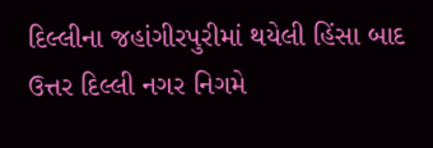દિલ્લીના જહાંગીરપુરીમાં થયેલી હિંસા બાદ ઉત્તર દિલ્લી નગર નિગમે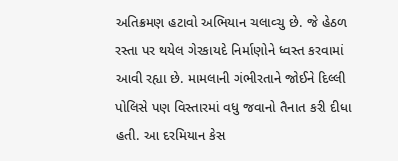અતિક્રમણ હટાવો અભિયાન ચલાવ્ચુ છે. જે હેઠળ રસ્તા પર થયેલ ગેરકાયદે નિર્માણોને ધ્વસ્ત કરવામાં આવી રહ્યા છે. મામલાની ગંભીરતાને જોઈને દિલ્લી પોલિસે પણ વિસ્તારમાં વધુ જવાનો તૈનાત કરી દીધા હતી. આ દરમિયાન કેસ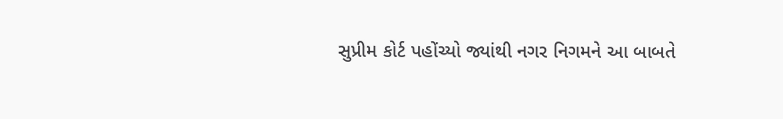સુપ્રીમ કોર્ટ પહોંચ્યો જ્યાંથી નગર નિગમને આ બાબતે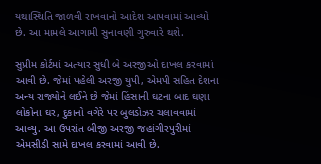યથાસ્થિતિ જાળવી રાખવાનો આદેશ આપવામાં આવ્યો છે. આ મામલે આગામી સુનાવણી ગુરુવારે થશે.

સુપ્રીમ કોર્ટમાં અત્યાર સુધી બે અરજીઓ દાખલ કરવામાં આવી છે. જેમાં પહેલી અરજી યુપી, એમપી સહિત દેશના અન્ય રાજ્યોને લઈને છે જેમાં હિંસાની ઘટના બાદ ઘણા લોકોના ઘર, દુકાનો વગેરે પર બુલડોઝર ચલાવવામાં આવ્યુ. આ ઉપરાંત બીજી અરજી જહાંગીરપુરીમાં એમસીડી સામે દાખલ કરવામાં આવી છે.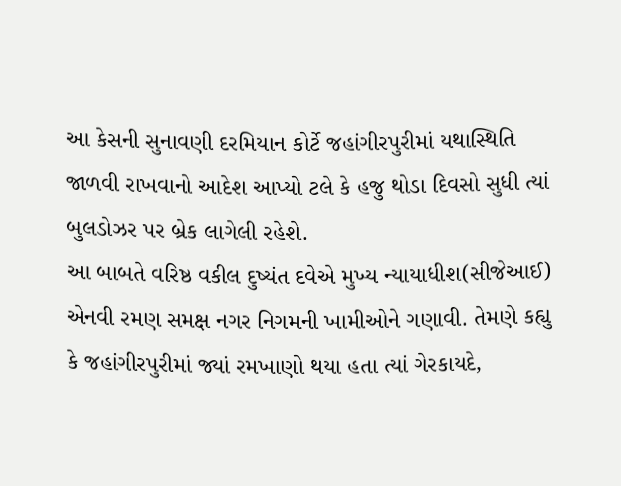આ કેસની સુનાવણી દરમિયાન કોર્ટે જહાંગીરપુરીમાં યથાસ્થિતિ જાળવી રાખવાનો આદેશ આપ્યો ટલે કે હજુ થોડા દિવસો સુધી ત્યાં બુલડોઝર પર બ્રેક લાગેલી રહેશે.
આ બાબતે વરિષ્ઠ વકીલ દુષ્યંત દવેએ મુખ્ય ન્યાયાધીશ(સીજેઆઈ) એનવી રમણ સમક્ષ નગર નિગમની ખામીઓને ગણાવી. તેમણે કહ્યુ કે જહાંગીરપુરીમાં જ્યાં રમખાણો થયા હતા ત્યાં ગેરકાયદે,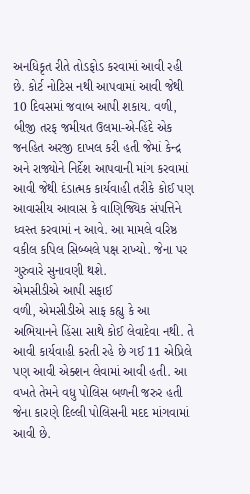અનધિકૃત રીતે તોડફોડ કરવામાં આવી રહી છે. કોર્ટ નોટિસ નથી આપવામાં આવી જેથી 10 દિવસમાં જવાબ આપી શકાય. વળી, બીજી તરફ જમીયત ઉલમા-એ-હિંદે એક જનહિત અરજી દાખલ કરી હતી જેમાં કેન્દ્ર અને રાજ્યોને નિર્દેશ આપવાની માંગ કરવામાં આવી જેથી દંડાત્મક કાર્યવાહી તરીકે કોઈ પણ આવાસીય આવાસ કે વાણિજ્યિક સંપત્તિને ધ્વસ્ત કરવામાં ન આવે. આ મામલે વરિષ્ઠ વકીલ કપિલ સિબ્બલે પક્ષ રાખ્યો. જેના પર ગુરુવારે સુનાવણી થશે.
એમસીડીએ આપી સફાઈ
વળી, એમસીડીએ સાફ કહ્યુ કે આ અભિયાનને હિંસા સાથે કોઈ લેવાદેવા નથી. તે આવી કાર્યવાહી કરતી રહે છે ગઈ 11 એપ્રિલે પણ આવી એક્શન લેવામાં આવી હતી. આ વખતે તેમને વધુ પોલિસ બળની જરુર હતી જેના કારણે દિલ્લી પોલિસની મદદ માંગવામાં આવી છે.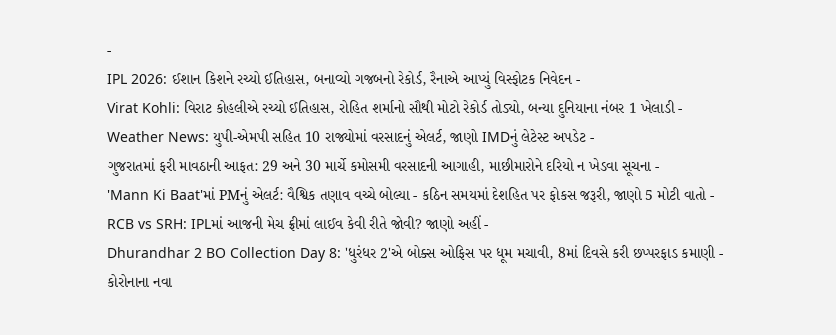-
IPL 2026: ઈશાન કિશને રચ્યો ઈતિહાસ, બનાવ્યો ગજબનો રેકોર્ડ, રૈનાએ આપ્યું વિસ્ફોટક નિવેદન -
Virat Kohli: વિરાટ કોહલીએ રચ્યો ઈતિહાસ, રોહિત શર્માનો સૌથી મોટો રેકોર્ડ તોડ્યો, બન્યા દુનિયાના નંબર 1 ખેલાડી -
Weather News: યુપી-એમપી સહિત 10 રાજ્યોમાં વરસાદનું એલર્ટ, જાણો IMDનું લેટેસ્ટ અપડેટ -
ગુજરાતમાં ફરી માવઠાની આફત: 29 અને 30 માર્ચે કમોસમી વરસાદની આગાહી, માછીમારોને દરિયો ન ખેડવા સૂચના -
'Mann Ki Baat'માં PMનું એલર્ટ: વૈશ્વિક તણાવ વચ્ચે બોલ્યા - કઠિન સમયમાં દેશહિત પર ફોકસ જરૂરી, જાણો 5 મોટી વાતો -
RCB vs SRH: IPLમાં આજની મેચ ફ્રીમાં લાઈવ કેવી રીતે જોવી? જાણો અહીં -
Dhurandhar 2 BO Collection Day 8: 'ધુરંધર 2'એ બોક્સ ઓફિસ પર ધૂમ મચાવી, 8માં દિવસે કરી છપ્પરફાડ કમાણી -
કોરોનાના નવા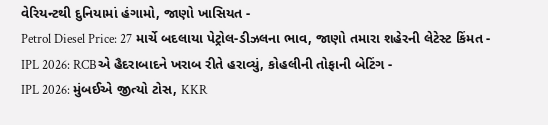વેરિયન્ટથી દુનિયામાં હંગામો, જાણો ખાસિયત -
Petrol Diesel Price: 27 માર્ચે બદલાયા પેટ્રોલ-ડીઝલના ભાવ, જાણો તમારા શહેરની લેટેસ્ટ કિંમત -
IPL 2026: RCBએ હૈદરાબાદને ખરાબ રીતે હરાવ્યું, કોહલીની તોફાની બેટિંગ -
IPL 2026: મુંબઈએ જીત્યો ટોસ, KKR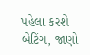પહેલા કરશે બેટિંગ, જાણો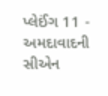પ્લેઈંગ 11 -
અમદાવાદની સીએન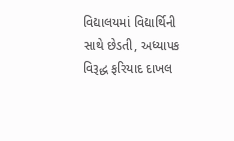વિદ્યાલયમાં વિદ્યાર્થિની સાથે છેડતી, અધ્યાપક વિરૂદ્ધ ફરિયાદ દાખલ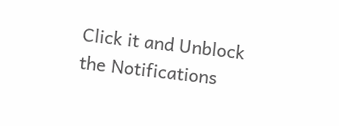Click it and Unblock the Notifications